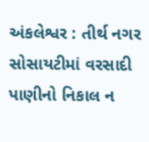અંકલેશ્વર : તીર્થ નગર સોસાયટીમાં વરસાદી પાણીનો નિકાલ ન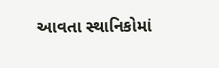આવતા સ્થાનિકોમાં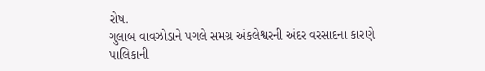રોષ.
ગુલાબ વાવઝોડાને પગલે સમગ્ર અંકલેશ્વરની અંદર વરસાદના કારણે પાલિકાની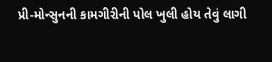પ્રી-મોન્સુનની કામગીરીની પોલ ખુલી હોય તેવું લાગી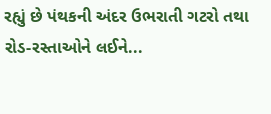રહ્યું છે પંથકની અંદર ઉભરાતી ગટરો તથા રોડ-રસ્તાઓને લઈને...